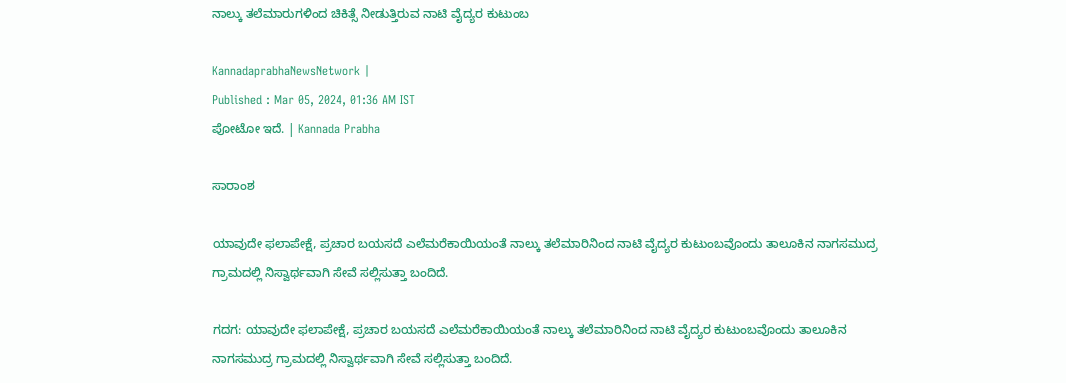ನಾಲ್ಕು ತಲೆಮಾರುಗಳಿಂದ ಚಿಕಿತ್ಸೆ ನೀಡುತ್ತಿರುವ ನಾಟಿ ವೈದ್ಯರ ಕುಟುಂಬ

KannadaprabhaNewsNetwork |
Published : Mar 05, 2024, 01:36 AM IST
ಪೋಟೋ ಇದೆ. | Kannada Prabha

ಸಾರಾಂಶ

ಯಾವುದೇ ಫಲಾಪೇಕ್ಷೆ, ಪ್ರಚಾರ ಬಯಸದೆ ಎಲೆಮರೆಕಾಯಿಯಂತೆ ನಾಲ್ಕು ತಲೆಮಾರಿನಿಂದ ನಾಟಿ ವೈದ್ಯರ ಕುಟುಂಬವೊಂದು ತಾಲೂಕಿನ ನಾಗಸಮುದ್ರ ಗ್ರಾಮದಲ್ಲಿ ನಿಸ್ವಾರ್ಥವಾಗಿ ಸೇವೆ ಸಲ್ಲಿಸುತ್ತಾ ಬಂದಿದೆ.

ಗದಗ: ಯಾವುದೇ ಫಲಾಪೇಕ್ಷೆ, ಪ್ರಚಾರ ಬಯಸದೆ ಎಲೆಮರೆಕಾಯಿಯಂತೆ ನಾಲ್ಕು ತಲೆಮಾರಿನಿಂದ ನಾಟಿ ವೈದ್ಯರ ಕುಟುಂಬವೊಂದು ತಾಲೂಕಿನ ನಾಗಸಮುದ್ರ ಗ್ರಾಮದಲ್ಲಿ ನಿಸ್ವಾರ್ಥವಾಗಿ ಸೇವೆ ಸಲ್ಲಿಸುತ್ತಾ ಬಂದಿದೆ.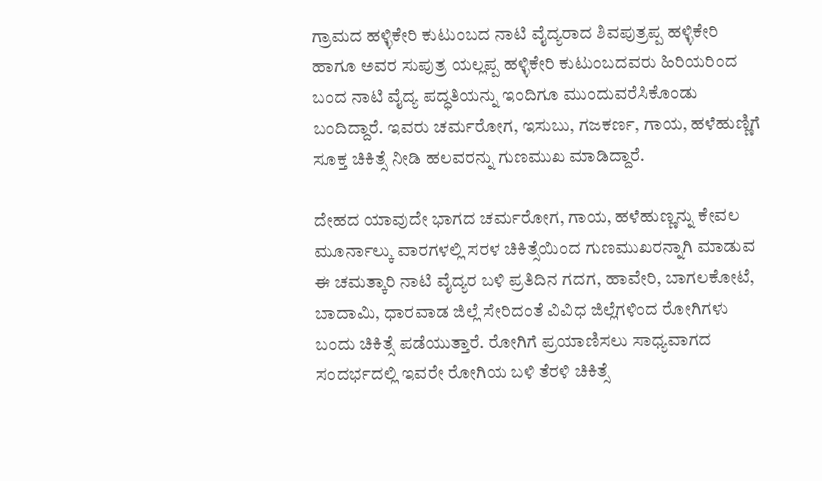ಗ್ರಾಮದ ಹಳ್ಳಿಕೇರಿ ಕುಟುಂಬದ ನಾಟಿ ವೈದ್ಯರಾದ ಶಿವಪುತ್ರಪ್ಪ ಹಳ್ಳಿಕೇರಿ ಹಾಗೂ ಅವರ ಸುಪುತ್ರ ಯಲ್ಲಪ್ಪ ಹಳ್ಳಿಕೇರಿ ಕುಟುಂಬದವರು ಹಿರಿಯರಿಂದ ಬಂದ ನಾಟಿ ವೈದ್ಯ ಪದ್ಧತಿಯನ್ನು ಇಂದಿಗೂ ಮುಂದುವರೆಸಿಕೊಂಡು ಬಂದಿದ್ದಾರೆ. ಇವರು ಚರ್ಮರೋಗ, ಇಸುಬು, ಗಜಕರ್ಣ, ಗಾಯ, ಹಳೆಹುಣ್ಣಿಗೆ ಸೂಕ್ತ ಚಿಕಿತ್ಸೆ ನೀಡಿ ಹಲವರನ್ನು ಗುಣಮುಖ ಮಾಡಿದ್ದಾರೆ.

ದೇಹದ ಯಾವುದೇ ಭಾಗದ ಚರ್ಮರೋಗ, ಗಾಯ, ಹಳೆಹುಣ್ಣನ್ನು ಕೇವಲ ಮೂರ್ನಾಲ್ಕು ವಾರಗಳಲ್ಲಿ ಸರಳ ಚಿಕಿತ್ಸೆಯಿಂದ ಗುಣಮುಖರನ್ನಾಗಿ ಮಾಡುವ ಈ ಚಮತ್ಕಾರಿ ನಾಟಿ ವೈದ್ಯರ ಬಳಿ ಪ್ರತಿದಿನ ಗದಗ, ಹಾವೇರಿ, ಬಾಗಲಕೋಟೆ, ಬಾದಾಮಿ, ಧಾರವಾಡ ಜಿಲ್ಲೆ ಸೇರಿದಂತೆ ವಿವಿಧ ಜಿಲ್ಲೆಗಳಿಂದ ರೋಗಿಗಳು ಬಂದು ಚಿಕಿತ್ಸೆ ಪಡೆಯುತ್ತಾರೆ. ರೋಗಿಗೆ ಪ್ರಯಾಣಿಸಲು ಸಾಧ್ಯವಾಗದ ಸಂದರ್ಭದಲ್ಲಿ ಇವರೇ ರೋಗಿಯ ಬಳಿ ತೆರಳಿ ಚಿಕಿತ್ಸೆ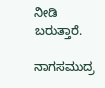ನೀಡಿ ಬರುತ್ತಾರೆ.

ನಾಗಸಮುದ್ರ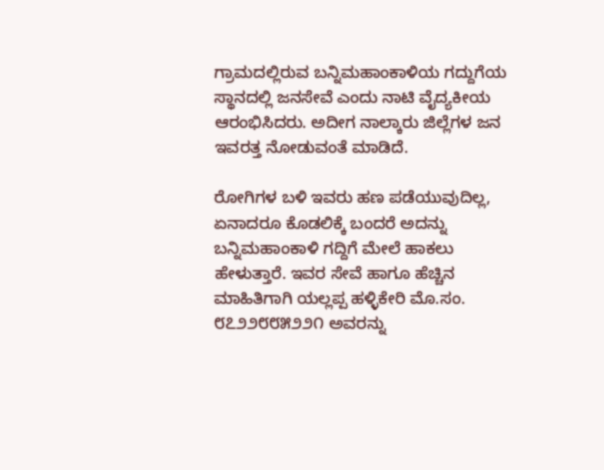ಗ್ರಾಮದಲ್ಲಿರುವ ಬನ್ನಿಮಹಾಂಕಾಳಿಯ ಗದ್ದುಗೆಯ ಸ್ಥಾನದಲ್ಲಿ ಜನಸೇವೆ ಎಂದು ನಾಟಿ ವೈದ್ಯಕೀಯ ಆರಂಭಿಸಿದರು. ಅದೀಗ ನಾಲ್ಕಾರು ಜಿಲ್ಲೆಗಳ ಜನ ಇವರತ್ತ ನೋಡುವಂತೆ ಮಾಡಿದೆ.

ರೋಗಿಗಳ ಬಳಿ ಇವರು ಹಣ ಪಡೆಯುವುದಿಲ್ಲ, ಏನಾದರೂ ಕೊಡಲಿಕ್ಕೆ ಬಂದರೆ ಅದನ್ನು ಬನ್ನಿಮಹಾಂಕಾಳಿ ಗದ್ದಿಗೆ ಮೇಲೆ ಹಾಕಲು ಹೇಳುತ್ತಾರೆ. ಇವರ ಸೇವೆ ಹಾಗೂ ಹೆಚ್ಚಿನ ಮಾಹಿತಿಗಾಗಿ ಯಲ್ಲಪ್ಪ ಹಳ್ಳಿಕೇರಿ ಮೊ.ಸಂ. ೮೭೨೨೮೮೫೨೨೧ ಅವರನ್ನು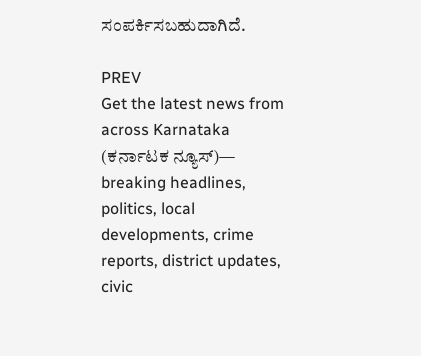ಸಂಪರ್ಕಿಸಬಹುದಾಗಿದೆ.

PREV
Get the latest news from across Karnataka (ಕರ್ನಾಟಕ ನ್ಯೂಸ್)— breaking headlines, politics, local developments, crime reports, district updates, civic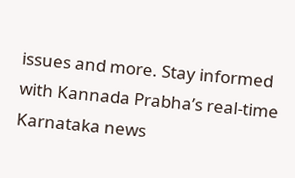issues and more. Stay informed with Kannada Prabha’s real‑time Karnataka news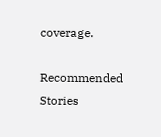coverage.

Recommended Stories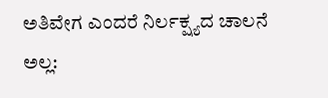ಅತಿವೇಗ ಎಂದರೆ ನಿರ್ಲಕ್ಷ್ಯದ ಚಾಲನೆ ಅಲ್ಲ: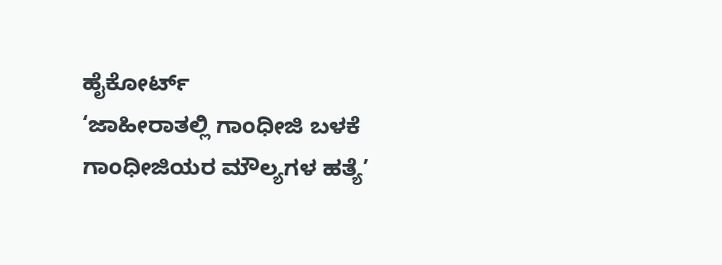ಹೈಕೋರ್ಟ್‌
‘ಜಾಹೀರಾತಲ್ಲಿ ಗಾಂಧೀಜಿ ಬಳಕೆ ಗಾಂಧೀಜಿಯರ ಮೌಲ್ಯಗಳ ಹತ್ಯೆ’